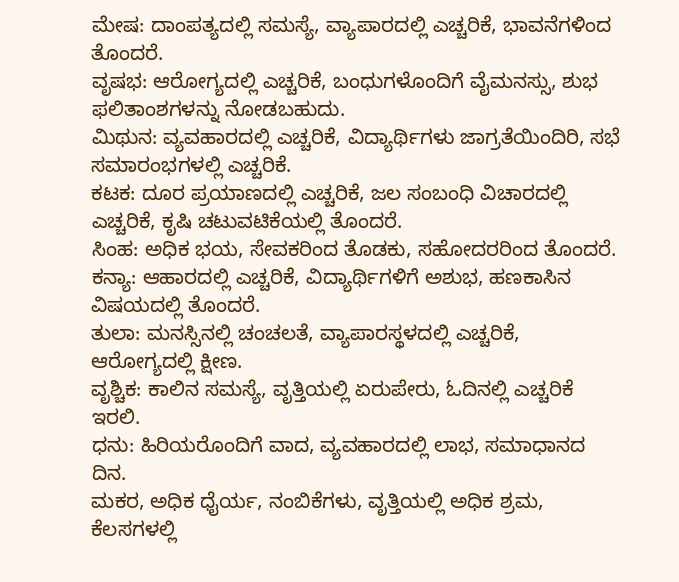ಮೇಷ: ದಾಂಪತ್ಯದಲ್ಲಿ ಸಮಸ್ಯೆ, ವ್ಯಾಪಾರದಲ್ಲಿ ಎಚ್ಚರಿಕೆ, ಭಾವನೆಗಳಿಂದ ತೊಂದರೆ.
ವೃಷಭ: ಆರೋಗ್ಯದಲ್ಲಿ ಎಚ್ಚರಿಕೆ, ಬಂಧುಗಳೊಂದಿಗೆ ವೈಮನಸ್ಸು, ಶುಭ ಫಲಿತಾಂಶಗಳನ್ನು ನೋಡಬಹುದು.
ಮಿಥುನ: ವ್ಯವಹಾರದಲ್ಲಿ ಎಚ್ಚರಿಕೆ, ವಿದ್ಯಾರ್ಥಿಗಳು ಜಾಗ್ರತೆಯಿಂದಿರಿ, ಸಭೆ ಸಮಾರಂಭಗಳಲ್ಲಿ ಎಚ್ಚರಿಕೆ.
ಕಟಕ: ದೂರ ಪ್ರಯಾಣದಲ್ಲಿ ಎಚ್ಚರಿಕೆ, ಜಲ ಸಂಬಂಧಿ ವಿಚಾರದಲ್ಲಿ ಎಚ್ಚರಿಕೆ, ಕೃಷಿ ಚಟುವಟಿಕೆಯಲ್ಲಿ ತೊಂದರೆ.
ಸಿಂಹ: ಅಧಿಕ ಭಯ, ಸೇವಕರಿಂದ ತೊಡಕು, ಸಹೋದರರಿಂದ ತೊಂದರೆ.
ಕನ್ಯಾ: ಆಹಾರದಲ್ಲಿ ಎಚ್ಚರಿಕೆ, ವಿದ್ಯಾರ್ಥಿಗಳಿಗೆ ಅಶುಭ, ಹಣಕಾಸಿನ ವಿಷಯದಲ್ಲಿ ತೊಂದರೆ.
ತುಲಾ: ಮನಸ್ಸಿನಲ್ಲಿ ಚಂಚಲತೆ, ವ್ಯಾಪಾರಸ್ಥಳದಲ್ಲಿ ಎಚ್ಚರಿಕೆ, ಆರೋಗ್ಯದಲ್ಲಿ ಕ್ಷೀಣ.
ವೃಶ್ಚಿಕ: ಕಾಲಿನ ಸಮಸ್ಯೆ, ವೃತ್ತಿಯಲ್ಲಿ ಏರುಪೇರು, ಓದಿನಲ್ಲಿ ಎಚ್ಚರಿಕೆ ಇರಲಿ.
ಧನು: ಹಿರಿಯರೊಂದಿಗೆ ವಾದ, ವ್ಯವಹಾರದಲ್ಲಿ ಲಾಭ, ಸಮಾಧಾನದ ದಿನ.
ಮಕರ, ಅಧಿಕ ಧೈರ್ಯ, ನಂಬಿಕೆಗಳು, ವೃತ್ತಿಯಲ್ಲಿ ಅಧಿಕ ಶ್ರಮ, ಕೆಲಸಗಳಲ್ಲಿ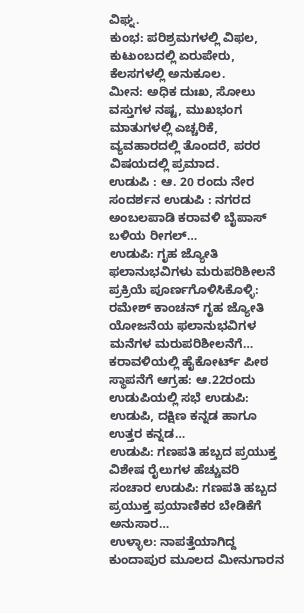ವಿಘ್ನ.
ಕುಂಭ: ಪರಿಶ್ರಮಗಳಲ್ಲಿ ವಿಫಲ, ಕುಟುಂಬದಲ್ಲಿ ಏರುಪೇರು, ಕೆಲಸಗಳಲ್ಲಿ ಅನುಕೂಲ.
ಮೀನ: ಅಧಿಕ ದುಃಖ, ಸೋಲು ವಸ್ತುಗಳ ನಷ್ಟ, ಮುಖಭಂಗ ಮಾತುಗಳಲ್ಲಿ ಎಚ್ಚರಿಕೆ, ವ್ಯವಹಾರದಲ್ಲಿ ತೊಂದರೆ, ಪರರ ವಿಷಯದಲ್ಲಿ ಪ್ರಮಾದ.
ಉಡುಪಿ : ಆ. 20 ರಂದು ನೇರ ಸಂದರ್ಶನ ಉಡುಪಿ : ನಗರದ ಅಂಬಲಪಾಡಿ ಕರಾವಳಿ ಬೈಪಾಸ್ ಬಳಿಯ ರೀಗಲ್…
ಉಡುಪಿ: ಗೃಹ ಜ್ಯೋತಿ ಫಲಾನುಭವಿಗಳು ಮರುಪರಿಶೀಲನೆ ಪ್ರಕ್ರಿಯೆ ಪೂರ್ಣಗೊಳಿಸಿಕೊಳ್ಳಿ: ರಮೇಶ್ ಕಾಂಚನ್ ಗೃಹ ಜ್ಯೋತಿ ಯೋಜನೆಯ ಫಲಾನುಭವಿಗಳ ಮನೆಗಳ ಮರುಪರಿಶೀಲನೆಗೆ…
ಕರಾವಳಿಯಲ್ಲಿ ಹೈಕೋರ್ಟ್ ಪೀಠ ಸ್ಥಾಪನೆಗೆ ಆಗ್ರಹ: ಆ.22ರಂದು ಉಡುಪಿಯಲ್ಲಿ ಸಭೆ ಉಡುಪಿ: ಉಡುಪಿ, ದಕ್ಷಿಣ ಕನ್ನಡ ಹಾಗೂ ಉತ್ತರ ಕನ್ನಡ…
ಉಡುಪಿ: ಗಣಪತಿ ಹಬ್ಬದ ಪ್ರಯುಕ್ತ ವಿಶೇಷ ರೈಲುಗಳ ಹೆಚ್ಚುವರಿ ಸಂಚಾರ ಉಡುಪಿ: ಗಣಪತಿ ಹಬ್ಬದ ಪ್ರಯುಕ್ತ ಪ್ರಯಾಣಿಕರ ಬೇಡಿಕೆಗೆ ಅನುಸಾರ…
ಉಳ್ಳಾಲ: ನಾಪತ್ತೆಯಾಗಿದ್ದ ಕುಂದಾಪುರ ಮೂಲದ ಮೀನುಗಾರನ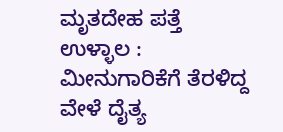ಮೃತದೇಹ ಪತ್ತೆ ಉಳ್ಳಾಲ : ಮೀನುಗಾರಿಕೆಗೆ ತೆರಳಿದ್ದ ವೇಳೆ ದೈತ್ಯ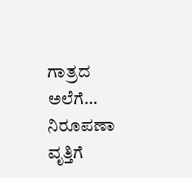ಗಾತ್ರದ ಅಲೆಗೆ…
ನಿರೂಪಣಾ ವೃತ್ತಿಗೆ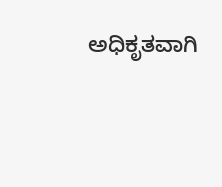ಅಧಿಕೃತವಾಗಿ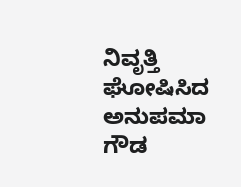ನಿವೃತ್ತಿ ಘೋಷಿಸಿದ ಅನುಪಮಾ ಗೌಡ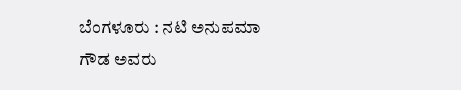ಬೆಂಗಳೂರು : ನಟಿ ಅನುಪಮಾ ಗೌಡ ಅವರು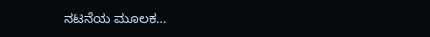ನಟನೆಯ ಮೂಲಕ…